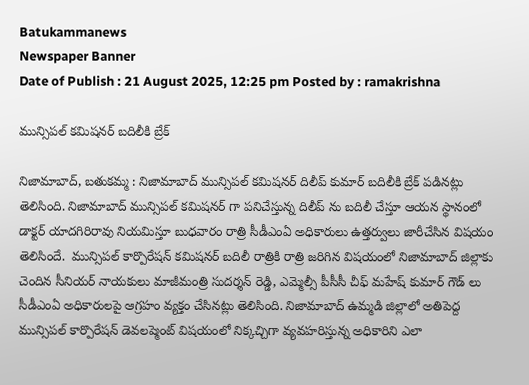Batukammanews
Newspaper Banner
Date of Publish : 21 August 2025, 12:25 pm Posted by : ramakrishna

మున్సిపల్ కమిషనర్ బదిలీకి బ్రేక్

నిజామాబాద్, బతుకమ్మ : నిజామాబాద్ మున్సిపల్ కమిషనర్ దిలీప్ కుమార్ బదిలీకి బ్రేక్ పడినట్లు తెలిసింది. నిజామాబాద్ మున్సిపల్ కమిషనర్ గా పనిచేస్తున్న దిలీప్ ను బదిలీ చేస్తూ ఆయన స్థానంలో డాక్టర్ యాదగిరిరావు నియమిస్తూ బుధవారం రాత్రి సీడీఎంఏ అధికారులు ఉత్తర్వులు జారీచేసిన విషయం తెలిసిందే.  మున్సిపల్ కార్పొరేషన్ కమిషనర్ బదిలీ రాత్రికి రాత్రి జరిగిన విషయంలో నిజామాబాద్ జిల్లాకు చెందిన సీనియర్ నాయకులు మాజీమంత్రి సుదర్శన్ రెడ్డి, ఎమ్మెల్సీ పీసీసీ చీఫ్ మహేష్ కుమార్ గౌడ్ లు సీడీఎంఏ అధికారులపై ఆగ్రహం వ్యక్తం చేసినట్లు తెలిసింది. నిజామాబాద్ ఉమ్మడి జిల్లాలో అతిపెద్ద మున్సిపల్ కార్పొరేషన్ డెవలప్మెంట్ విషయంలో నిక్కచ్చిగా వ్యవహరిస్తున్న అధికారిని ఎలా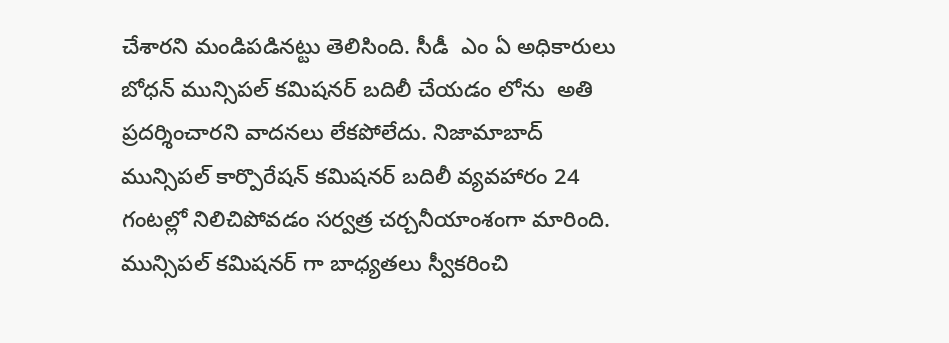చేశారని మండిపడినట్టు తెలిసింది. సీడీ  ఎం ఏ అధికారులు  బోధన్ మున్సిపల్ కమిషనర్ బదిలీ చేయడం లోను  అతి ప్రదర్శించారని వాదనలు లేకపోలేదు. నిజామాబాద్ మున్సిపల్ కార్పొరేషన్ కమిషనర్ బదిలీ వ్యవహారం 24 గంటల్లో నిలిచిపోవడం సర్వత్ర చర్చనీయాంశంగా మారింది. మున్సిపల్ కమిషనర్ గా బాధ్యతలు స్వీకరించి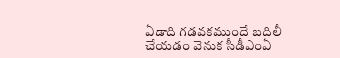ఏడాది గడవకముందే బదిలీ చేయడం వెనుక సీడీఎంఏ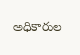అధికారుల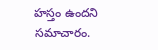హస్తం ఉందని సమాచారం.